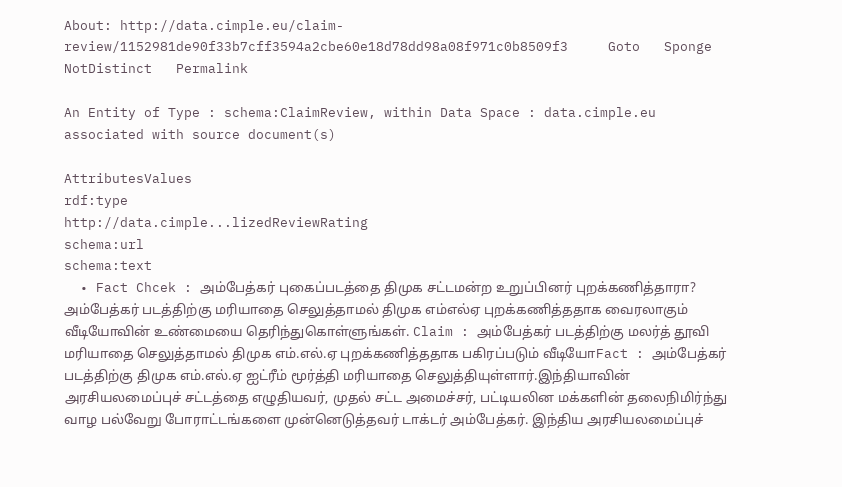About: http://data.cimple.eu/claim-review/1152981de90f33b7cff3594a2cbe60e18d78dd98a08f971c0b8509f3     Goto   Sponge   NotDistinct   Permalink

An Entity of Type : schema:ClaimReview, within Data Space : data.cimple.eu associated with source document(s)

AttributesValues
rdf:type
http://data.cimple...lizedReviewRating
schema:url
schema:text
  • Fact Chcek : அம்பேத்கர் புகைப்படத்தை திமுக சட்டமன்ற உறுப்பினர் புறக்கணித்தாரா? அம்பேத்கர் படத்திற்கு மரியாதை செலுத்தாமல் திமுக எம்எல்ஏ புறக்கணித்ததாக வைரலாகும் வீடியோவின் உண்மையை தெரிந்துகொள்ளுங்கள். Claim : அம்பேத்கர் படத்திற்கு மலர்த் தூவி மரியாதை செலுத்தாமல் திமுக எம்.எல்.ஏ புறக்கணித்ததாக பகிரப்படும் வீடியோFact : அம்பேத்கர் படத்திற்கு திமுக எம்.எல்.ஏ ஐட்ரீம் மூர்த்தி மரியாதை செலுத்தியுள்ளார்.இந்தியாவின் அரசியலமைப்புச் சட்டத்தை எழுதியவர், முதல் சட்ட அமைச்சர், பட்டியலின மக்களின் தலைநிமிர்ந்து வாழ பல்வேறு போராட்டங்களை முன்னெடுத்தவர் டாக்டர் அம்பேத்கர். இந்திய அரசியலமைப்புச்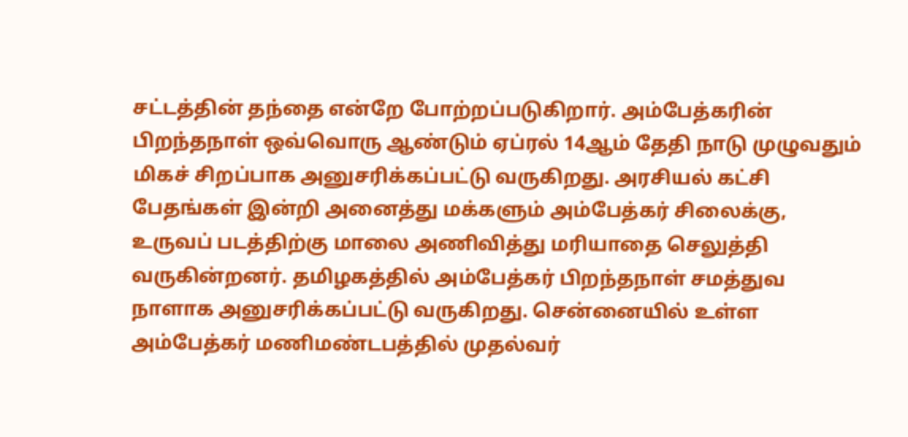சட்டத்தின் தந்தை என்றே போற்றப்படுகிறார். அம்பேத்கரின் பிறந்தநாள் ஒவ்வொரு ஆண்டும் ஏப்ரல் 14ஆம் தேதி நாடு முழுவதும் மிகச் சிறப்பாக அனுசரிக்கப்பட்டு வருகிறது. அரசியல் கட்சி பேதங்கள் இன்றி அனைத்து மக்களும் அம்பேத்கர் சிலைக்கு, உருவப் படத்திற்கு மாலை அணிவித்து மரியாதை செலுத்தி வருகின்றனர். தமிழகத்தில் அம்பேத்கர் பிறந்தநாள் சமத்துவ நாளாக அனுசரிக்கப்பட்டு வருகிறது. சென்னையில் உள்ள அம்பேத்கர் மணிமண்டபத்தில் முதல்வர்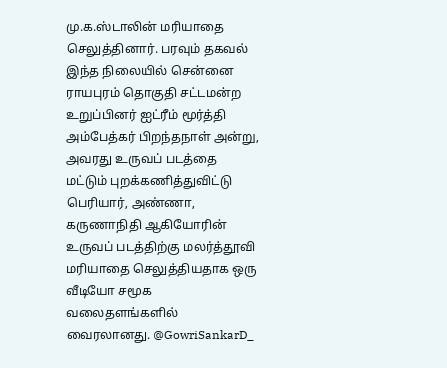மு.க.ஸ்டாலின் மரியாதை செலுத்தினார். பரவும் தகவல் இந்த நிலையில் சென்னை ராயபுரம் தொகுதி சட்டமன்ற உறுப்பினர் ஐட்ரீம் மூர்த்தி அம்பேத்கர் பிறந்தநாள் அன்று, அவரது உருவப் படத்தை மட்டும் புறக்கணித்துவிட்டு பெரியார், அண்ணா, கருணாநிதி ஆகியோரின் உருவப் படத்திற்கு மலர்த்தூவி மரியாதை செலுத்தியதாக ஒரு வீடியோ சமூக வலைதளங்களில் வைரலானது. @GowriSankarD_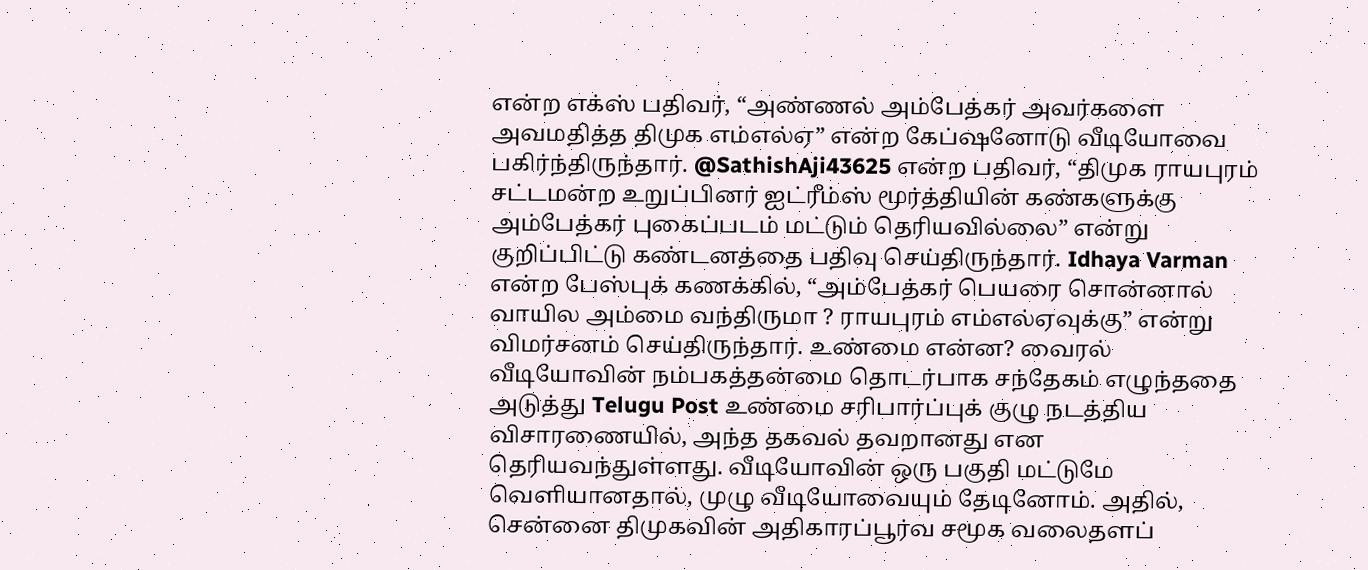என்ற எக்ஸ் பதிவர், “அண்ணல் அம்பேத்கர் அவர்களை அவமதித்த திமுக எம்எல்ஏ” என்ற கேப்ஷனோடு வீடியோவை பகிர்ந்திருந்தார். @SathishAji43625 என்ற பதிவர், “திமுக ராயபுரம் சட்டமன்ற உறுப்பினர் ஐட்ரீம்ஸ் மூர்த்தியின் கண்களுக்கு அம்பேத்கர் புகைப்படம் மட்டும் தெரியவில்லை” என்று குறிப்பிட்டு கண்டனத்தை பதிவு செய்திருந்தார். Idhaya Varman என்ற பேஸ்புக் கணக்கில், “அம்பேத்கர் பெயரை சொன்னால் வாயில அம்மை வந்திருமா ? ராயபுரம் எம்எல்ஏவுக்கு” என்று விமர்சனம் செய்திருந்தார். உண்மை என்ன? வைரல் வீடியோவின் நம்பகத்தன்மை தொடர்பாக சந்தேகம் எழுந்ததை அடுத்து Telugu Post உண்மை சரிபார்ப்புக் குழு நடத்திய விசாரணையில், அந்த தகவல் தவறானது என தெரியவந்துள்ளது. வீடியோவின் ஒரு பகுதி மட்டுமே வெளியானதால், முழு வீடியோவையும் தேடினோம். அதில், சென்னை திமுகவின் அதிகாரப்பூர்வ சமூக வலைதளப்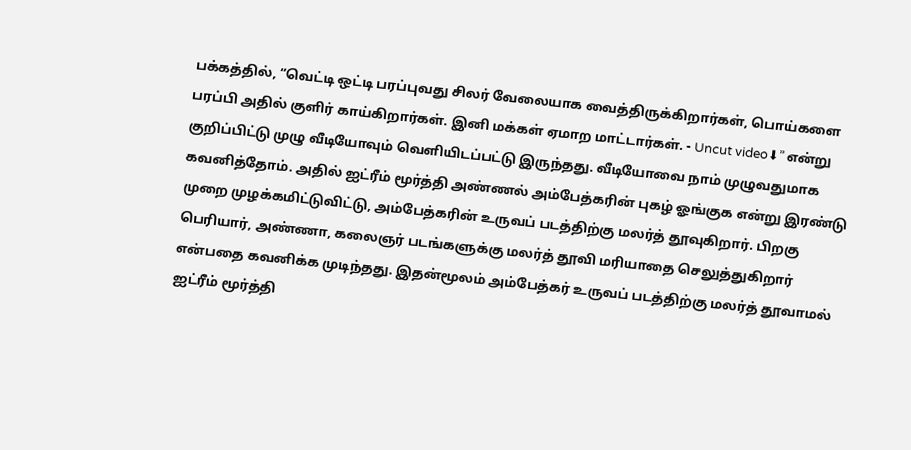பக்கத்தில், “வெட்டி ஒட்டி பரப்புவது சிலர் வேலையாக வைத்திருக்கிறார்கள், பொய்களை பரப்பி அதில் குளிர் காய்கிறார்கள். இனி மக்கள் ஏமாற மாட்டார்கள். - Uncut video⬇” என்று குறிப்பிட்டு முழு வீடியோவும் வெளியிடப்பட்டு இருந்தது. வீடியோவை நாம் முழுவதுமாக கவனித்தோம். அதில் ஐட்ரீம் மூர்த்தி அண்ணல் அம்பேத்கரின் புகழ் ஓங்குக என்று இரண்டு முறை முழக்கமிட்டுவிட்டு, அம்பேத்கரின் உருவப் படத்திற்கு மலர்த் தூவுகிறார். பிறகு பெரியார், அண்ணா, கலைஞர் படங்களுக்கு மலர்த் தூவி மரியாதை செலுத்துகிறார் என்பதை கவனிக்க முடிந்தது. இதன்மூலம் அம்பேத்கர் உருவப் படத்திற்கு மலர்த் தூவாமல் ஐட்ரீம் மூர்த்தி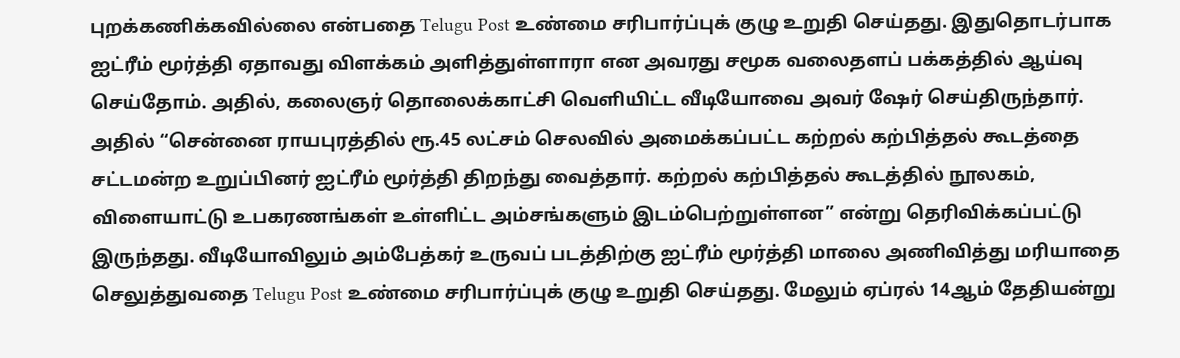புறக்கணிக்கவில்லை என்பதை Telugu Post உண்மை சரிபார்ப்புக் குழு உறுதி செய்தது. இதுதொடர்பாக ஐட்ரீம் மூர்த்தி ஏதாவது விளக்கம் அளித்துள்ளாரா என அவரது சமூக வலைதளப் பக்கத்தில் ஆய்வு செய்தோம். அதில், கலைஞர் தொலைக்காட்சி வெளியிட்ட வீடியோவை அவர் ஷேர் செய்திருந்தார். அதில் “சென்னை ராயபுரத்தில் ரூ.45 லட்சம் செலவில் அமைக்கப்பட்ட கற்றல் கற்பித்தல் கூடத்தை சட்டமன்ற உறுப்பினர் ஐட்ரீம் மூர்த்தி திறந்து வைத்தார். கற்றல் கற்பித்தல் கூடத்தில் நூலகம், விளையாட்டு உபகரணங்கள் உள்ளிட்ட அம்சங்களும் இடம்பெற்றுள்ளன” என்று தெரிவிக்கப்பட்டு இருந்தது. வீடியோவிலும் அம்பேத்கர் உருவப் படத்திற்கு ஐட்ரீம் மூர்த்தி மாலை அணிவித்து மரியாதை செலுத்துவதை Telugu Post உண்மை சரிபார்ப்புக் குழு உறுதி செய்தது. மேலும் ஏப்ரல் 14ஆம் தேதியன்று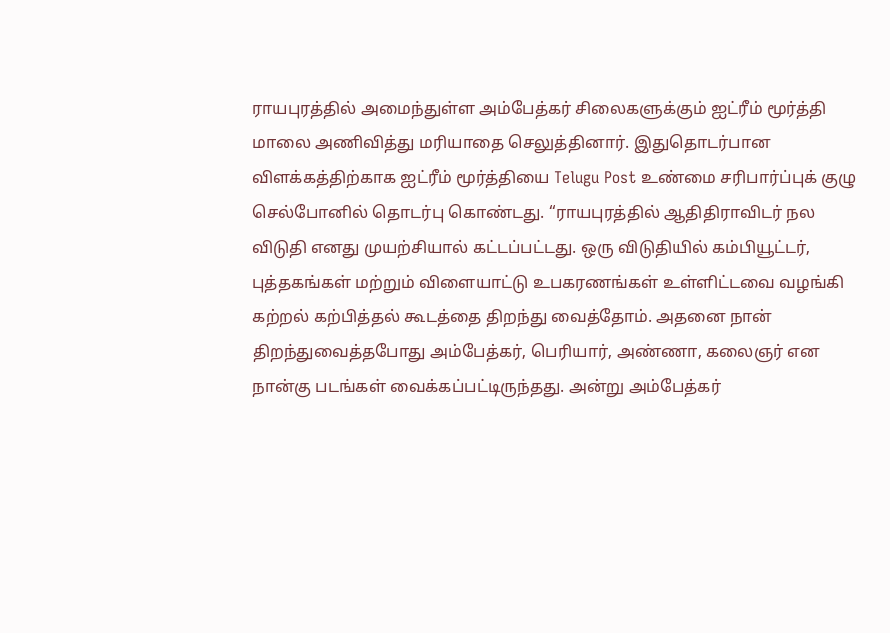ராயபுரத்தில் அமைந்துள்ள அம்பேத்கர் சிலைகளுக்கும் ஐட்ரீம் மூர்த்தி மாலை அணிவித்து மரியாதை செலுத்தினார். இதுதொடர்பான விளக்கத்திற்காக ஐட்ரீம் மூர்த்தியை Telugu Post உண்மை சரிபார்ப்புக் குழு செல்போனில் தொடர்பு கொண்டது. “ராயபுரத்தில் ஆதிதிராவிடர் நல விடுதி எனது முயற்சியால் கட்டப்பட்டது. ஒரு விடுதியில் கம்பியூட்டர், புத்தகங்கள் மற்றும் விளையாட்டு உபகரணங்கள் உள்ளிட்டவை வழங்கி கற்றல் கற்பித்தல் கூடத்தை திறந்து வைத்தோம். அதனை நான் திறந்துவைத்தபோது அம்பேத்கர், பெரியார், அண்ணா, கலைஞர் என நான்கு படங்கள் வைக்கப்பட்டிருந்தது. அன்று அம்பேத்கர்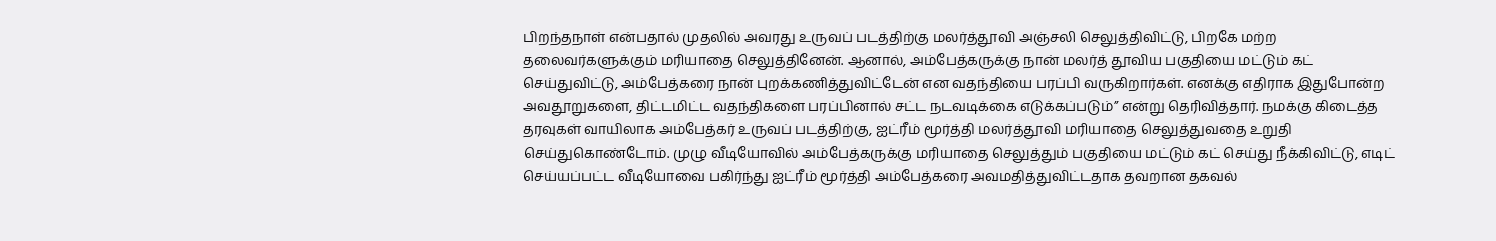பிறந்தநாள் என்பதால் முதலில் அவரது உருவப் படத்திற்கு மலர்த்தூவி அஞ்சலி செலுத்திவிட்டு, பிறகே மற்ற தலைவர்களுக்கும் மரியாதை செலுத்தினேன். ஆனால், அம்பேத்கருக்கு நான் மலர்த் தூவிய பகுதியை மட்டும் கட் செய்துவிட்டு, அம்பேத்கரை நான் புறக்கணித்துவிட்டேன் என வதந்தியை பரப்பி வருகிறார்கள். எனக்கு எதிராக இதுபோன்ற அவதூறுகளை, திட்டமிட்ட வதந்திகளை பரப்பினால் சட்ட நடவடிக்கை எடுக்கப்படும்” என்று தெரிவித்தார். நமக்கு கிடைத்த தரவுகள் வாயிலாக அம்பேத்கர் உருவப் படத்திற்கு, ஐட்ரீம் மூர்த்தி மலர்த்தூவி மரியாதை செலுத்துவதை உறுதி செய்துகொண்டோம். முழு வீடியோவில் அம்பேத்கருக்கு மரியாதை செலுத்தும் பகுதியை மட்டும் கட் செய்து நீக்கிவிட்டு, எடிட் செய்யப்பட்ட வீடியோவை பகிர்ந்து ஐட்ரீம் மூர்த்தி அம்பேத்கரை அவமதித்துவிட்டதாக தவறான தகவல்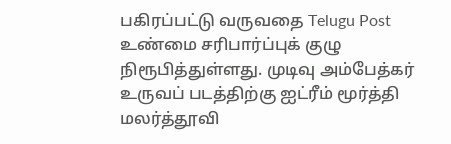பகிரப்பட்டு வருவதை Telugu Post உண்மை சரிபார்ப்புக் குழு நிரூபித்துள்ளது. முடிவு அம்பேத்கர் உருவப் படத்திற்கு ஐட்ரீம் மூர்த்தி மலர்த்தூவி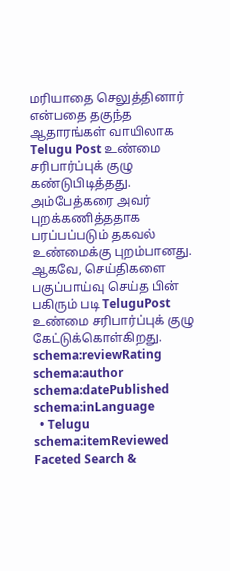மரியாதை செலுத்தினார் என்பதை தகுந்த ஆதாரங்கள் வாயிலாக Telugu Post உண்மை சரிபார்ப்புக் குழு கண்டுபிடித்தது. அம்பேத்கரை அவர் புறக்கணித்ததாக பரப்பப்படும் தகவல் உண்மைக்கு புறம்பானது. ஆகவே, செய்திகளை பகுப்பாய்வு செய்த பின் பகிரும் படி TeluguPost உண்மை சரிபார்ப்புக் குழு கேட்டுக்கொள்கிறது.
schema:reviewRating
schema:author
schema:datePublished
schema:inLanguage
  • Telugu
schema:itemReviewed
Faceted Search &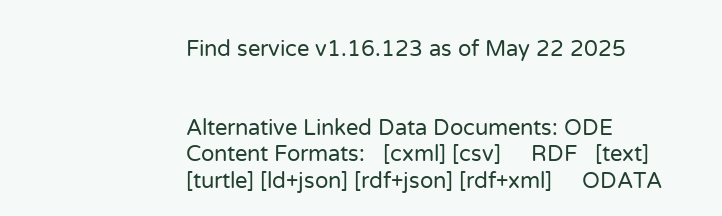Find service v1.16.123 as of May 22 2025


Alternative Linked Data Documents: ODE     Content Formats:   [cxml] [csv]     RDF   [text] [turtle] [ld+json] [rdf+json] [rdf+xml]     ODATA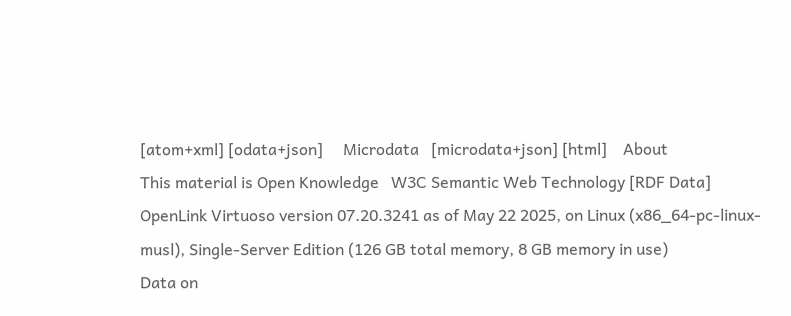[atom+xml] [odata+json]     Microdata   [microdata+json] [html]    About
This material is Open Knowledge   W3C Semantic Web Technology [RDF Data]
OpenLink Virtuoso version 07.20.3241 as of May 22 2025, on Linux (x86_64-pc-linux-musl), Single-Server Edition (126 GB total memory, 8 GB memory in use)
Data on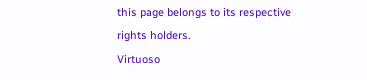this page belongs to its respective rights holders.
Virtuoso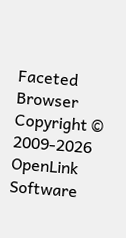Faceted Browser Copyright © 2009-2026 OpenLink Software